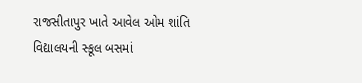રાજસીતાપુર ખાતે આવેલ ઓમ શાંતિ વિદ્યાલયની સ્કૂલ બસમાં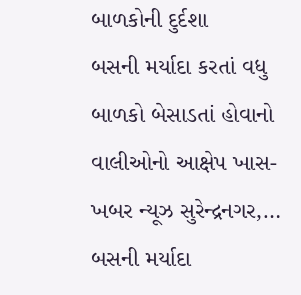બાળકોની દુર્દશા
બસની મર્યાદા કરતાં વધુ બાળકો બેસાડતાં હોવાનો વાલીઓનો આક્ષેપ ખાસ-ખબર ન્યૂઝ સુરેન્દ્રનગર,…
બસની મર્યાદા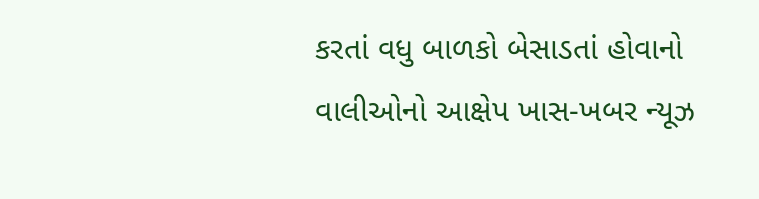કરતાં વધુ બાળકો બેસાડતાં હોવાનો વાલીઓનો આક્ષેપ ખાસ-ખબર ન્યૂઝ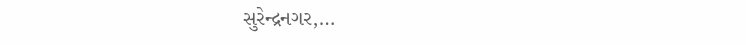સુરેન્દ્રનગર,…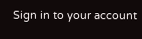Sign in to your account